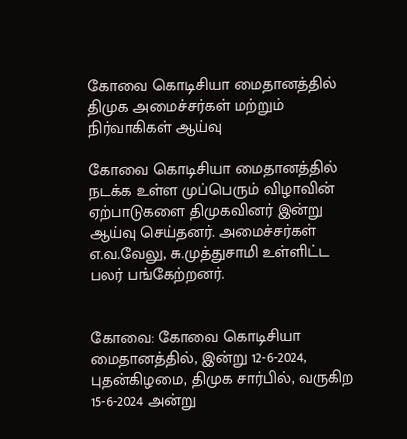கோவை கொடிசியா மைதானத்தில் திமுக அமைச்சர்கள் மற்றும் நிர்வாகிகள் ஆய்வு

கோவை கொடிசியா மைதானத்தில் நடக்க உள்ள முப்பெரும் விழாவின் ஏற்பாடுகளை திமுகவினர் இன்று ஆய்வு செய்தனர். அமைச்சர்கள் எ.வ.வேலு, சு.முத்துசாமி உள்ளிட்ட பலர் பங்கேற்றனர்.


கோவை: கோவை கொடிசியா மைதானத்தில், இன்று 12-6-2024, புதன்கிழமை, திமுக சார்பில், வருகிற 15-6-2024 அன்று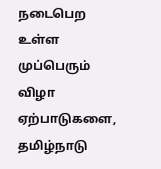நடைபெற உள்ள முப்பெரும் விழா ஏற்பாடுகளை, தமிழ்நாடு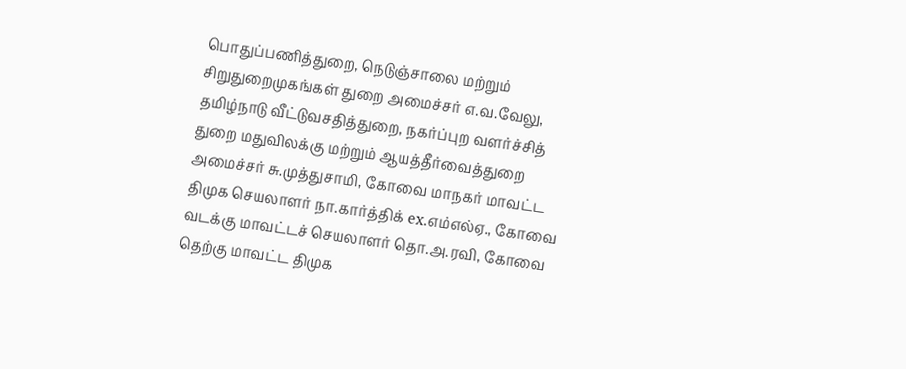பொதுப்பணித்துறை, நெடுஞ்சாலை மற்றும் சிறுதுறைமுகங்கள் துறை அமைச்சர் எ.வ.வேலு, தமிழ்நாடு வீட்டுவசதித்துறை, நகர்ப்புற வளர்ச்சித் துறை மதுவிலக்கு மற்றும் ஆயத்தீர்வைத்துறை அமைச்சர் சு.முத்துசாமி, கோவை மாநகர் மாவட்ட திமுக செயலாளர் நா.கார்த்திக் ex.எம்எல்ஏ., கோவை வடக்கு மாவட்டச் செயலாளர் தொ.அ.ரவி, கோவை தெற்கு மாவட்ட திமுக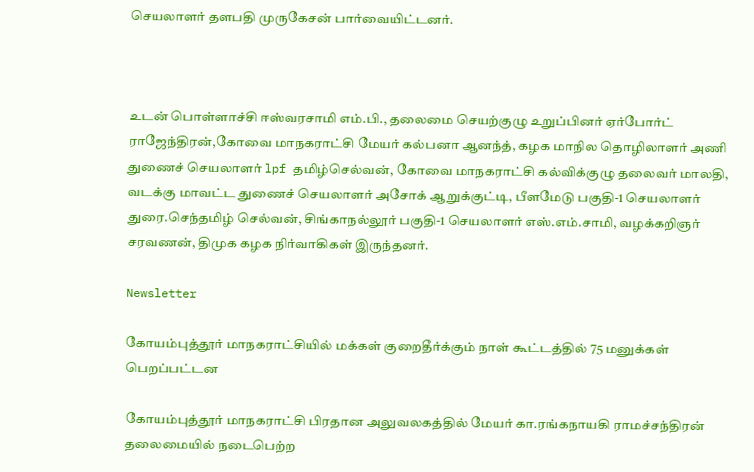செயலாளர் தளபதி முருகேசன் பார்வையிட்டனர்.



உடன் பொள்ளாச்சி ஈஸ்வரசாமி எம்.பி., தலைமை செயற்குழு உறுப்பினர் ஏர்போர்ட் ராஜேந்திரன்,கோவை மாநகராட்சி மேயர் கல்பனா ஆனந்த், கழக‌ மாநில தொழிலாளர் அணி துணைச் செயலாளர் lpf தமிழ்செல்வன், கோவை மாநகராட்சி கல்விக்குழு தலைவர் மாலதி, வடக்கு மாவட்ட துணைச் செயலாளர் அசோக் ஆறுக்குட்டி, பீளமேடு பகுதி-1 செயலாளர் துரை.செந்தமிழ் செல்வன், சிங்காநல்லூர் பகுதி-1 செயலாளர் எஸ்.எம்.சாமி, வழக்கறிஞர் சரவணன், திமுக கழக நிர்வாகிகள்‌ இருந்தனர்.

Newsletter

கோயம்புத்தூர் மாநகராட்சியில் மக்கள் குறைதீர்க்கும் நாள் கூட்டத்தில் 75 மனுக்கள் பெறப்பட்டன

கோயம்புத்தூர் மாநகராட்சி பிரதான அலுவலகத்தில் மேயர் கா.ரங்கநாயகி ராமச்சந்திரன் தலைமையில் நடைபெற்ற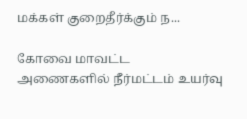மக்கள் குறைதீர்க்கும் ந...

கோவை மாவட்ட அணைகளில் நீர்மட்டம் உயர்வு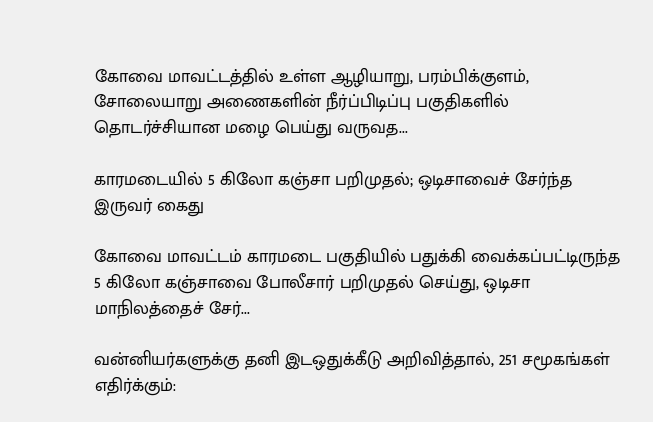கோவை மாவட்டத்தில் உள்ள ஆழியாறு, பரம்பிக்குளம், சோலையாறு அணைகளின் நீர்ப்பிடிப்பு பகுதிகளில் தொடர்ச்சியான மழை பெய்து வருவத...

காரமடையில் 5 கிலோ கஞ்சா பறிமுதல்; ஒடிசாவைச் சேர்ந்த இருவர் கைது

கோவை மாவட்டம் காரமடை பகுதியில் பதுக்கி வைக்கப்பட்டிருந்த 5 கிலோ கஞ்சாவை போலீசார் பறிமுதல் செய்து, ஒடிசா மாநிலத்தைச் சேர்...

வன்னியர்களுக்கு தனி இடஒதுக்கீடு அறிவித்தால், 251 சமூகங்கள் எதிர்க்கும்: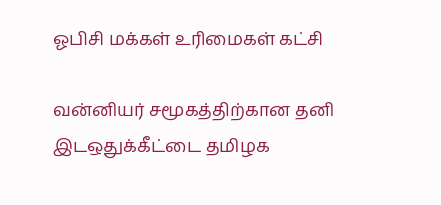ஓபிசி மக்கள் உரிமைகள் கட்சி

வன்னியர் சமூகத்திற்கான தனி இடஒதுக்கீட்டை தமிழக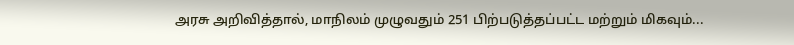அரசு அறிவித்தால், மாநிலம் முழுவதும் 251 பிற்படுத்தப்பட்ட மற்றும் மிகவும்...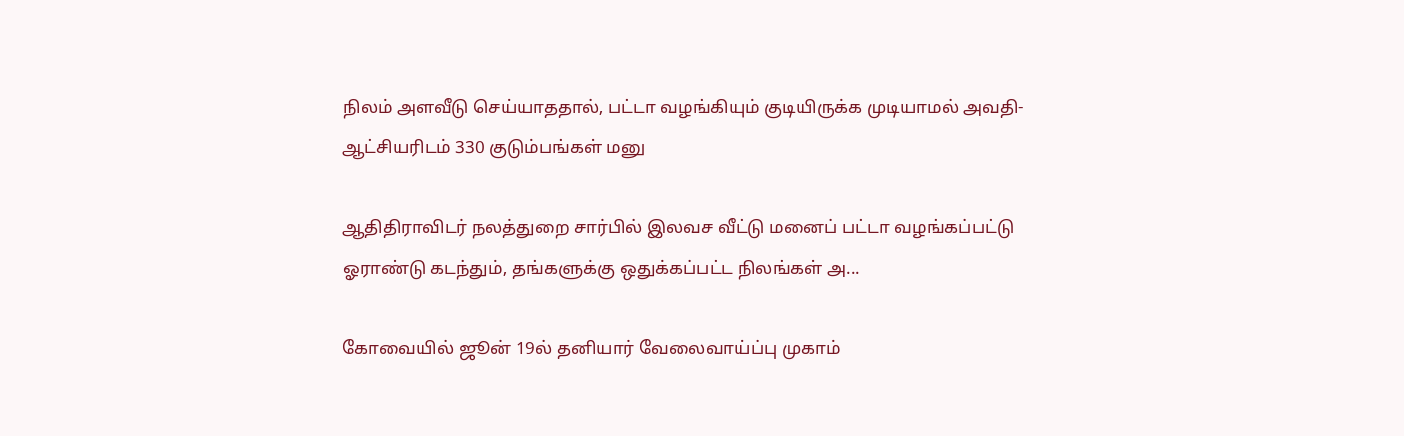நிலம் அளவீடு செய்யாததால், பட்டா வழங்கியும் குடியிருக்க முடியாமல் அவதி- ஆட்சியரிடம் 330 குடும்பங்கள் மனு

ஆதிதிராவிடர் நலத்துறை சார்பில் இலவச வீட்டு மனைப் பட்டா வழங்கப்பட்டு ஓராண்டு கடந்தும், தங்களுக்கு ஒதுக்கப்பட்ட நிலங்கள் அ...

கோவையில் ஜூன் 19ல் தனியார் வேலைவாய்ப்பு முகாம்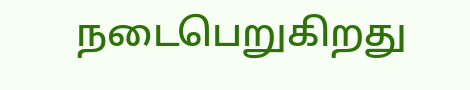நடைபெறுகிறது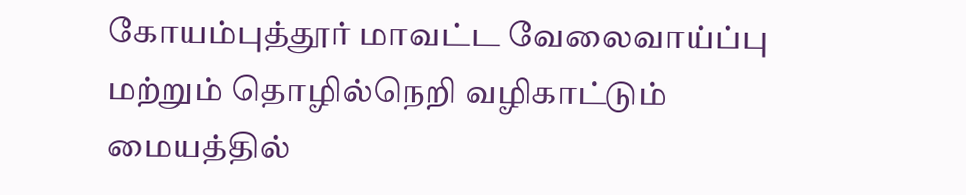கோயம்புத்தூர் மாவட்ட வேலைவாய்ப்பு மற்றும் தொழில்நெறி வழிகாட்டும் மையத்தில்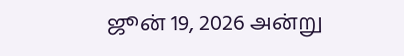ஜூன் 19, 2026 அன்று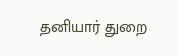தனியார் துறை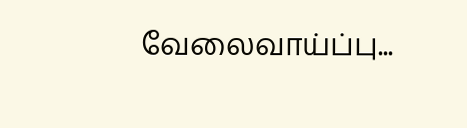வேலைவாய்ப்பு...